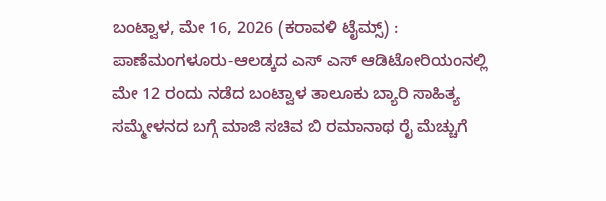ಬಂಟ್ವಾಳ, ಮೇ 16, 2026 (ಕರಾವಳಿ ಟೈಮ್ಸ್) : ಪಾಣೆಮಂಗಳೂರು-ಆಲಡ್ಕದ ಎಸ್ ಎಸ್ ಆಡಿಟೋರಿಯಂನಲ್ಲಿ ಮೇ 12 ರಂದು ನಡೆದ ಬಂಟ್ವಾಳ ತಾಲೂಕು ಬ್ಯಾರಿ ಸಾಹಿತ್ಯ ಸಮ್ಮೇಳನದ ಬಗ್ಗೆ ಮಾಜಿ ಸಚಿವ ಬಿ ರಮಾನಾಥ ರೈ ಮೆಚ್ಚುಗೆ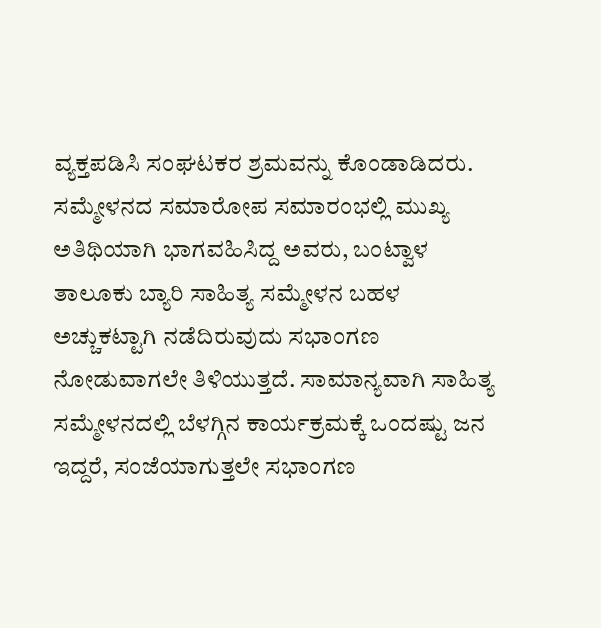ವ್ಯಕ್ತಪಡಿಸಿ ಸಂಘಟಕರ ಶ್ರಮವನ್ನು ಕೊಂಡಾಡಿದರು.
ಸಮ್ಮೇಳನದ ಸಮಾರೋಪ ಸಮಾರಂಭಲ್ಲಿ ಮುಖ್ಯ ಅತಿಥಿಯಾಗಿ ಭಾಗವಹಿಸಿದ್ದ ಅವರು, ಬಂಟ್ವಾಳ ತಾಲೂಕು ಬ್ಯಾರಿ ಸಾಹಿತ್ಯ ಸಮ್ಮೇಳನ ಬಹಳ ಅಚ್ಚುಕಟ್ಟಾಗಿ ನಡೆದಿರುವುದು ಸಭಾಂಗಣ ನೋಡುವಾಗಲೇ ತಿಳಿಯುತ್ತದೆ. ಸಾಮಾನ್ಯವಾಗಿ ಸಾಹಿತ್ಯ ಸಮ್ಮೇಳನದಲ್ಲಿ ಬೆಳಗ್ಗಿನ ಕಾರ್ಯಕ್ರಮಕ್ಕೆ ಒಂದಷ್ಟು ಜನ ಇದ್ದರೆ, ಸಂಜೆಯಾಗುತ್ತಲೇ ಸಭಾಂಗಣ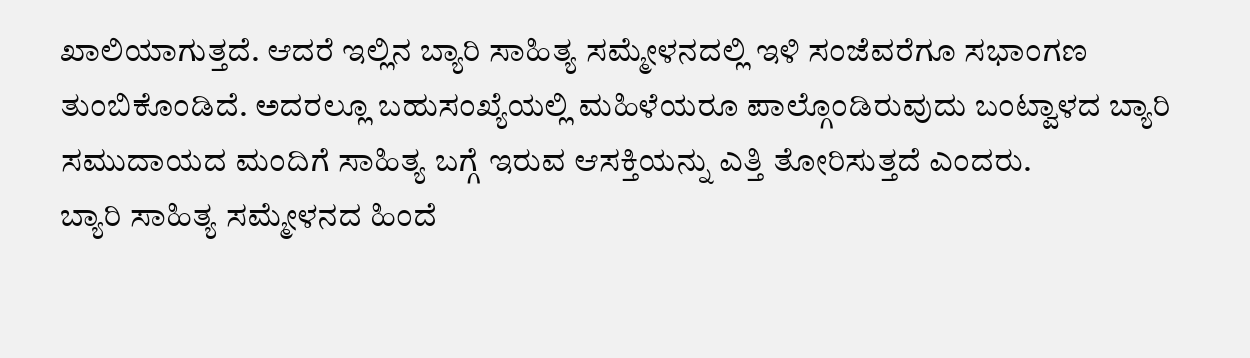ಖಾಲಿಯಾಗುತ್ತದೆ. ಆದರೆ ಇಲ್ಲಿನ ಬ್ಯಾರಿ ಸಾಹಿತ್ಯ ಸಮ್ಮೇಳನದಲ್ಲಿ ಇಳಿ ಸಂಜೆವರೆಗೂ ಸಭಾಂಗಣ ತುಂಬಿಕೊಂಡಿದೆ. ಅದರಲ್ಲೂ ಬಹುಸಂಖ್ಯೆಯಲ್ಲಿ ಮಹಿಳೆಯರೂ ಪಾಲ್ಗೊಂಡಿರುವುದು ಬಂಟ್ವಾಳದ ಬ್ಯಾರಿ ಸಮುದಾಯದ ಮಂದಿಗೆ ಸಾಹಿತ್ಯ ಬಗ್ಗೆ ಇರುವ ಆಸಕ್ತಿಯನ್ನು ಎತ್ತಿ ತೋರಿಸುತ್ತದೆ ಎಂದರು.
ಬ್ಯಾರಿ ಸಾಹಿತ್ಯ ಸಮ್ಮೇಳನದ ಹಿಂದೆ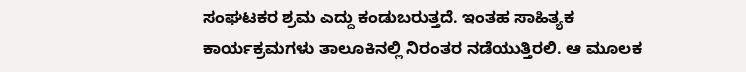ಸಂಘಟಕರ ಶ್ರಮ ಎದ್ದು ಕಂಡುಬರುತ್ತದೆ. ಇಂತಹ ಸಾಹಿತ್ಯಕ ಕಾರ್ಯಕ್ರಮಗಳು ತಾಲೂಕಿನಲ್ಲಿ ನಿರಂತರ ನಡೆಯುತ್ತಿರಲಿ. ಆ ಮೂಲಕ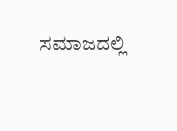ಸಮಾಜದಲ್ಲಿ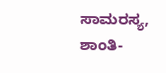ಸಾಮರಸ್ಯ, ಶಾಂತಿ-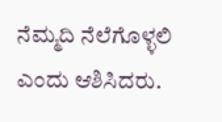ನೆಮ್ಮದಿ ನೆಲೆಗೊಳ್ಳಲಿ ಎಂದು ಆಶಿಸಿದರು.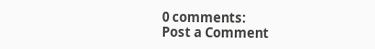0 comments:
Post a Comment